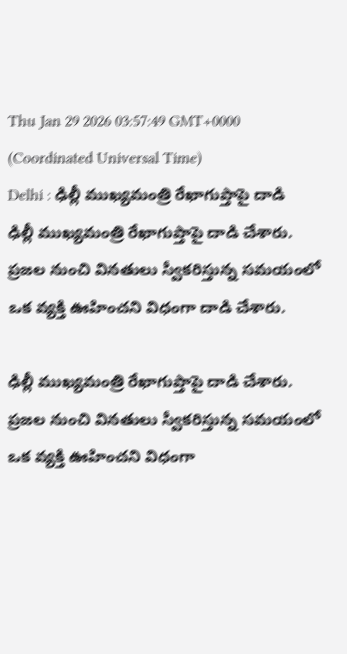Thu Jan 29 2026 03:57:49 GMT+0000 (Coordinated Universal Time)
Delhi : ఢిల్లీ ముఖ్యమంత్రి రేఖాగుప్తాపై దాడి
ఢిల్లీ ముఖ్యమంత్రి రేఖాగుప్తాపై దాడి చేశారు. ప్రజల నుంచి వినతులు స్వీకరిస్తున్న సమయంలో ఒక వ్యక్తి ఊహించని విధంగా దాడి చేశారు.

ఢిల్లీ ముఖ్యమంత్రి రేఖాగుప్తాపై దాడి చేశారు. ప్రజల నుంచి వినతులు స్వీకరిస్తున్న సమయంలో ఒక వ్యక్తి ఊహించని విధంగా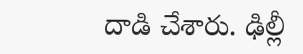దాడి చేశారు. ఢిల్లీ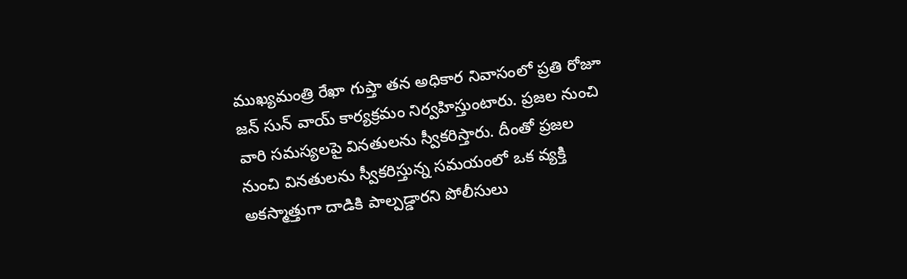ముఖ్యమంత్రి రేఖా గుప్తా తన అధికార నివాసంలో ప్రతి రోజూ జన్ సున్ వాయ్ కార్యక్రమం నిర్వహిస్తుంటారు. ప్రజల నుంచి వారి సమస్యలపై వినతులను స్వీకరిస్తారు. దీంతో ప్రజల నుంచి వినతులను స్వీకరిస్తున్న సమయంలో ఒక వ్యక్తి అకస్మాత్తుగా దాడికి పాల్పడ్డారని పోలీసులు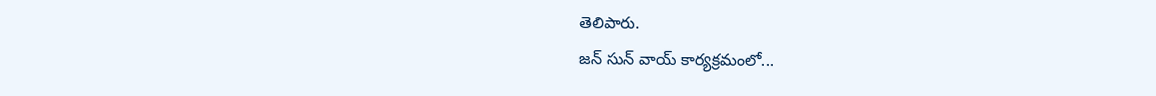తెలిపారు.
జన్ సున్ వాయ్ కార్యక్రమంలో...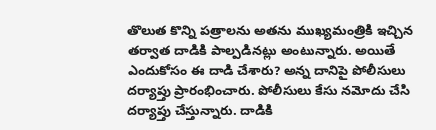తొలుత కొన్ని పత్రాలను అతను ముఖ్యమంత్రికి ఇచ్చిన తర్వాత దాడికి పాల్పడినట్లు అంటున్నారు. అయితే ఎందుకోసం ఈ దాడి చేశారు? అన్న దానిపై పోలీసులు దర్యాప్తు ప్రారంభించారు. పోలీసులు కేసు నమోదు చేసి దర్యాప్తు చేస్తున్నారు. దాడికి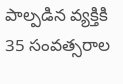పాల్పడిన వ్యక్తికి 35 సంవత్సరాల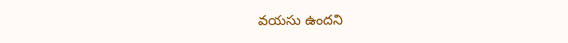వయసు ఉందని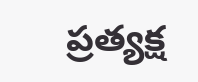ప్రత్యక్ష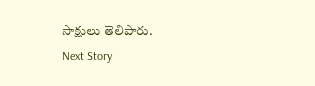సాక్షులు తెలిపారు.
Next Story